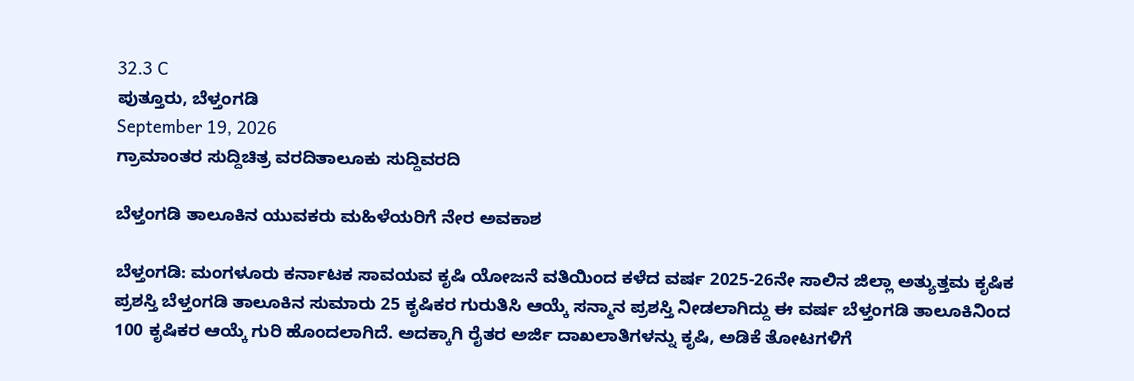32.3 C
ಪುತ್ತೂರು, ಬೆಳ್ತಂಗಡಿ
September 19, 2026
ಗ್ರಾಮಾಂತರ ಸುದ್ದಿಚಿತ್ರ ವರದಿತಾಲೂಕು ಸುದ್ದಿವರದಿ

ಬೆಳ್ತಂಗಡಿ ತಾಲೂಕಿನ ಯುವಕರು ಮಹಿಳೆಯರಿಗೆ ನೇರ ಅವಕಾಶ

ಬೆಳ್ತಂಗಡಿ: ಮಂಗಳೂರು ಕರ್ನಾಟಕ ಸಾವಯವ ಕೃಷಿ ಯೋಜನೆ ವತಿಯಿಂದ ಕಳೆದ ವರ್ಷ 2025-26ನೇ ಸಾಲಿನ ಜಿಲ್ಲಾ ಅತ್ಯುತ್ತಮ ಕೃಷಿಕ ಪ್ರಶಸ್ತಿ ಬೆಳ್ತಂಗಡಿ ತಾಲೂಕಿನ ಸುಮಾರು 25 ಕೃಷಿಕರ ಗುರುತಿಸಿ ಆಯ್ಕೆ ಸನ್ಮಾನ ಪ್ರಶಸ್ತಿ ನೀಡಲಾಗಿದ್ದು ಈ ವರ್ಷ ಬೆಳ್ತಂಗಡಿ ತಾಲೂಕಿನಿಂದ 100 ಕೃಷಿಕರ ಆಯ್ಕೆ ಗುರಿ ಹೊಂದಲಾಗಿದೆ. ಅದಕ್ಕಾಗಿ ರೈತರ ಅರ್ಜಿ ದಾಖಲಾತಿಗಳನ್ನು ಕೃಷಿ, ಅಡಿಕೆ ತೋಟಗಳಿಗೆ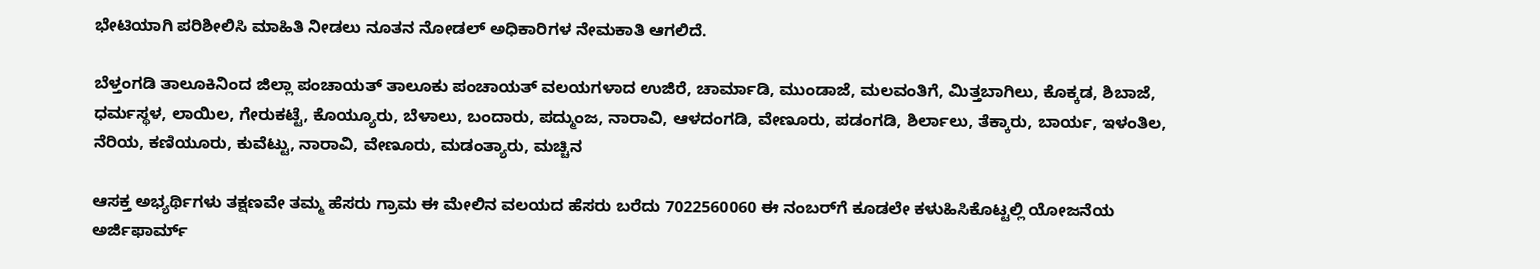ಭೇಟಿಯಾಗಿ ಪರಿಶೀಲಿಸಿ ಮಾಹಿತಿ ನೀಡಲು ನೂತನ ನೋಡಲ್ ಅಧಿಕಾರಿಗಳ ನೇಮಕಾತಿ ಆಗಲಿದೆ.

ಬೆಳ್ತಂಗಡಿ ತಾಲೂಕಿನಿಂದ ಜಿಲ್ಲಾ ಪಂಚಾಯತ್ ತಾಲೂಕು ಪಂಚಾಯತ್ ವಲಯಗಳಾದ ಉಜಿರೆ, ಚಾರ್ಮಾಡಿ, ಮುಂಡಾಜೆ, ಮಲವಂತಿಗೆ, ಮಿತ್ತಬಾಗಿಲು, ಕೊಕ್ಕಡ, ಶಿಬಾಜೆ, ಧರ್ಮಸ್ಥಳ, ಲಾಯಿಲ, ಗೇರುಕಟ್ಟೆ, ಕೊಯ್ಯೂರು, ಬೆಳಾಲು, ಬಂದಾರು, ಪದ್ಮುಂಜ, ನಾರಾವಿ, ಆಳದಂಗಡಿ, ವೇಣೂರು, ಪಡಂಗಡಿ, ಶಿರ್ಲಾಲು, ತೆಕ್ಕಾರು, ಬಾರ್ಯ, ಇಳಂತಿಲ, ನೆರಿಯ, ಕಣಿಯೂರು, ಕುವೆಟ್ಟು, ನಾರಾವಿ, ವೇಣೂರು, ಮಡಂತ್ಯಾರು, ಮಚ್ಚಿನ

ಆಸಕ್ತ ಅಭ್ಯರ್ಥಿಗಳು ತಕ್ಷಣವೇ ತಮ್ಮ ಹೆಸರು ಗ್ರಾಮ ಈ ಮೇಲಿನ ವಲಯದ ಹೆಸರು ಬರೆದು 7022560060 ಈ ನಂಬರ್‌ಗೆ ಕೂಡಲೇ ಕಳುಹಿಸಿಕೊಟ್ಟಲ್ಲಿ ಯೋಜನೆಯ ಅರ್ಜಿಫಾರ್ಮ್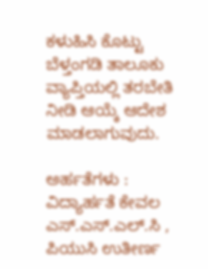ಕಳುಹಿಸಿ ಕೊಟ್ಟು ಬೆಳ್ತಂಗಡಿ ತಾಲೂಕು ವ್ಯಾಪ್ತಿಯಲ್ಲಿ ತರಬೇತಿ ನೀಡಿ ಆಯ್ಕೆ ಆದೇಶ ಮಾಡಲಾಗುವುದು.

ಅರ್ಹತೆಗಳು : ವಿದ್ಯಾರ್ಹತೆ ಕೇವಲ ಎಸ್.ಎಸ್.ಎಲ್.ಸಿ , ಪಿಯುಸಿ ಉತೀರ್ಣ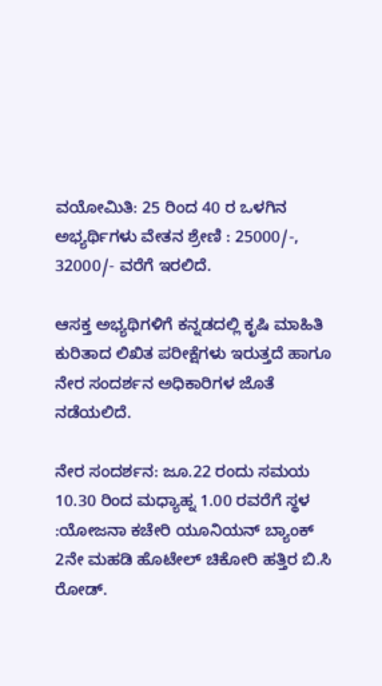ವಯೋಮಿತಿ: 25 ರಿಂದ 40 ರ ಒಳಗಿನ ಅಭ್ಯರ್ಥಿಗಳು ವೇತನ ಶ್ರೇಣಿ : 25000/-, 32000/- ವರೆಗೆ ಇರಲಿದೆ.

ಆಸಕ್ತ ಅಭ್ಯಥಿಗಳಿಗೆ ಕನ್ನಡದಲ್ಲಿ ಕೃಷಿ ಮಾಹಿತಿ ಕುರಿತಾದ ಲಿಖಿತ ಪರೀಕ್ಷೆಗಳು ಇರುತ್ತದೆ ಹಾಗೂ ನೇರ ಸಂದರ್ಶನ ಅಧಿಕಾರಿಗಳ ಜೊತೆ ನಡೆಯಲಿದೆ.

ನೇರ ಸಂದರ್ಶನ: ಜೂ.22 ರಂದು ಸಮಯ 10.30 ರಿಂದ ಮಧ್ಯಾಹ್ನ 1.00 ರವರೆಗೆ ಸ್ಥಳ :ಯೋಜನಾ ಕಚೇರಿ ಯೂನಿಯನ್ ಬ್ಯಾಂಕ್ 2ನೇ ಮಹಡಿ ಹೊಟೇಲ್ ಚಿಕೋರಿ ಹತ್ತಿರ ಬಿ.ಸಿ ರೋಡ್.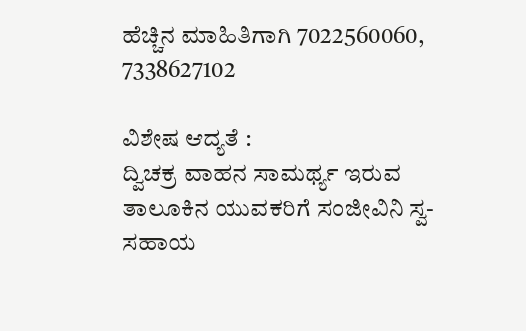ಹೆಚ್ಚಿನ ಮಾಹಿತಿಗಾಗಿ 7022560060, 7338627102

ವಿಶೇಷ ಆದ್ಯತೆ :
ದ್ವಿಚಕ್ರ ವಾಹನ ಸಾಮರ್ಥ್ಯ ಇರುವ ತಾಲೂಕಿನ ಯುವಕರಿಗೆ ಸಂಜೀವಿನಿ ಸ್ವ-ಸಹಾಯ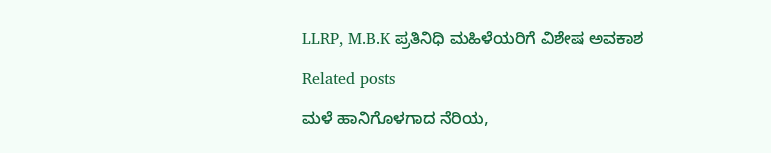LLRP, M.B.K ಪ್ರತಿನಿಧಿ ಮಹಿಳೆಯರಿಗೆ ವಿಶೇಷ ಅವಕಾಶ

Related posts

ಮಳೆ ಹಾನಿಗೊಳಗಾದ ನೆರಿಯ,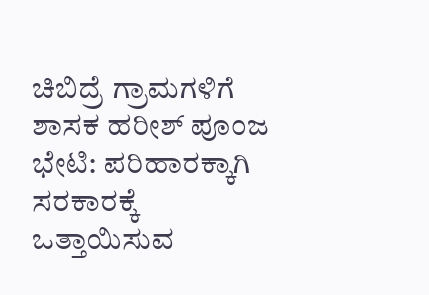ಚಿಬಿದ್ರೆ ಗ್ರಾಮಗಳಿಗೆ ಶಾಸಕ ಹರೀಶ್ ಪೂಂಜ ಭೇಟಿ: ಪರಿಹಾರಕ್ಕಾಗಿ ಸರಕಾರಕ್ಕೆ ಒತ್ತಾಯಿಸುವ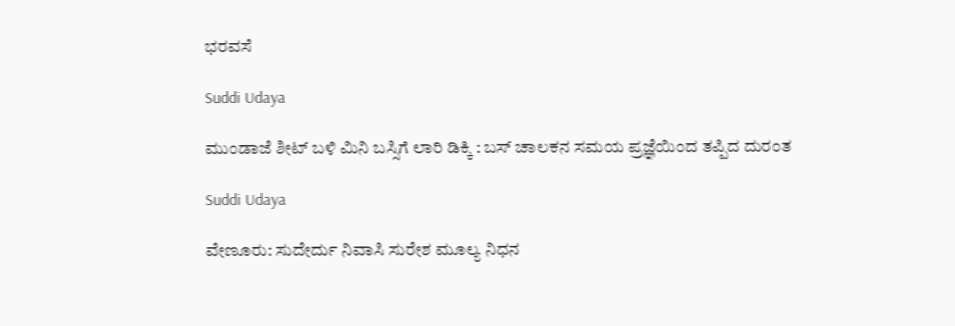ಭರವಸೆ

Suddi Udaya

ಮುಂಡಾಜೆ ಶೀಟ್ ಬಳಿ ಮಿನಿ ಬಸ್ಸಿಗೆ ಲಾರಿ ಡಿಕ್ಕಿ : ಬಸ್ ಚಾಲಕನ ಸಮಯ ಪ್ರಜ್ಞೆಯಿಂದ ತಪ್ಪಿದ ದುರಂತ

Suddi Udaya

ವೇಣೂರು: ಸುದೇರ್ದು ನಿವಾಸಿ ಸುರೇಶ ಮೂಲ್ಯ ನಿಧನ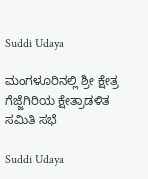Suddi Udaya

ಮಂಗಳೂರಿನಲ್ಲಿ ಶ್ರೀ ಕ್ಷೇತ್ರ ಗೆಜ್ಜೆಗಿರಿಯ ಕ್ಷೇತ್ರಾಡಳಿತ ಸಮಿತಿ ಸಭೆ

Suddi Udaya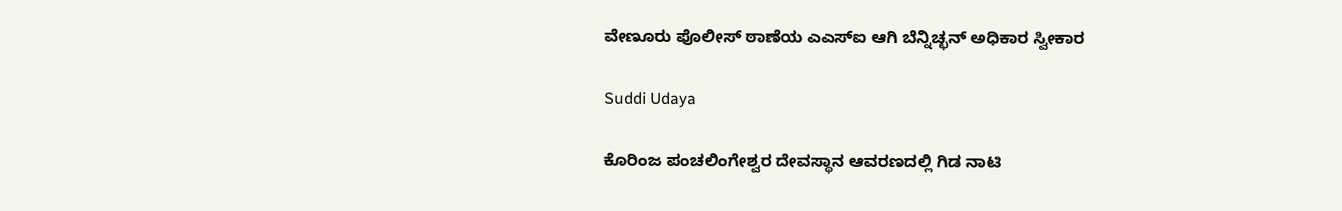ವೇಣೂರು ಪೊಲೀಸ್ ಠಾಣೆಯ ಎಎಸ್ಐ ಆಗಿ ಬೆನ್ನಿಚ್ಛನ್ ಅಧಿಕಾರ ಸ್ವೀಕಾರ

Suddi Udaya

ಕೊರಿಂಜ ಪಂಚಲಿಂಗೇಶ್ವರ ದೇವಸ್ಥಾನ ಆವರಣದಲ್ಲಿ ಗಿಡ ನಾಟಿ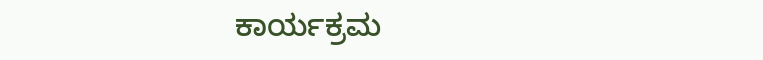ಕಾರ್ಯಕ್ರಮ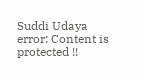Suddi Udaya
error: Content is protected !!